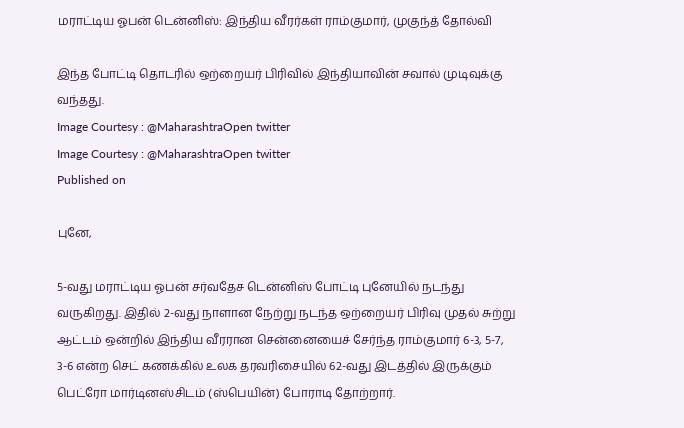மராட்டிய ஓபன் டென்னிஸ்: இந்திய வீரர்கள் ராம்குமார், முகுந்த் தோல்வி

இந்த போட்டி தொடரில் ஒற்றையர் பிரிவில் இந்தியாவின் சவால் முடிவுக்கு வந்தது.
Image Courtesy : @MaharashtraOpen twitter
Image Courtesy : @MaharashtraOpen twitter
Published on

புனே,

5-வது மராட்டிய ஓபன் சர்வதேச டென்னிஸ் போட்டி புனேயில் நடந்து வருகிறது. இதில் 2-வது நாளான நேற்று நடந்த ஒற்றையர் பிரிவு முதல் சுற்று ஆட்டம் ஒன்றில் இந்திய வீரரான சென்னையைச் சேர்ந்த ராம்குமார் 6-3, 5-7, 3-6 என்ற செட் கணக்கில் உலக தரவரிசையில் 62-வது இடத்தில் இருக்கும் பெட்ரோ மார்டினஸ்சிடம் (ஸ்பெயின்) போராடி தோற்றார்.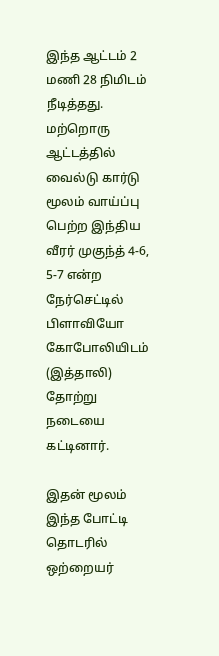இந்த ஆட்டம் 2 மணி 28 நிமிடம் நீடித்தது. மற்றொரு ஆட்டத்தில் வைல்டு கார்டு மூலம் வாய்ப்பு பெற்ற இந்திய வீரர் முகுந்த் 4-6, 5-7 என்ற நேர்செட்டில் பிளாவியோ கோபோலியிடம் (இத்தாலி) தோற்று நடையை கட்டினார்.

இதன் மூலம் இந்த போட்டி தொடரில் ஒற்றையர்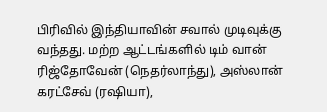பிரிவில் இந்தியாவின் சவால் முடிவுக்கு வந்தது. மற்ற ஆட்டங்களில் டிம் வான் ரிஜ்தோவேன் (நெதர்லாந்து), அஸ்லான் கரட்சேவ் (ரஷியா),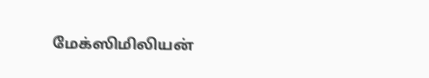மேக்ஸிமிலியன்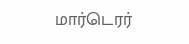மார்டெரர்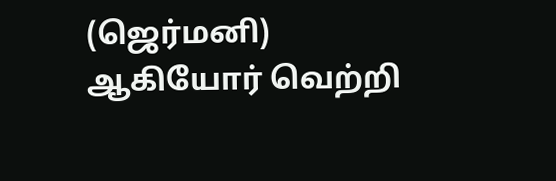(ஜெர்மனி) ஆகியோர் வெற்றி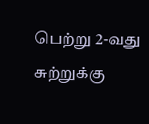பெற்று 2-வது சுற்றுக்கு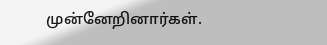முன்னேறினார்கள்.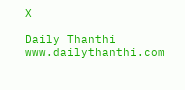X

Daily Thanthi
www.dailythanthi.com